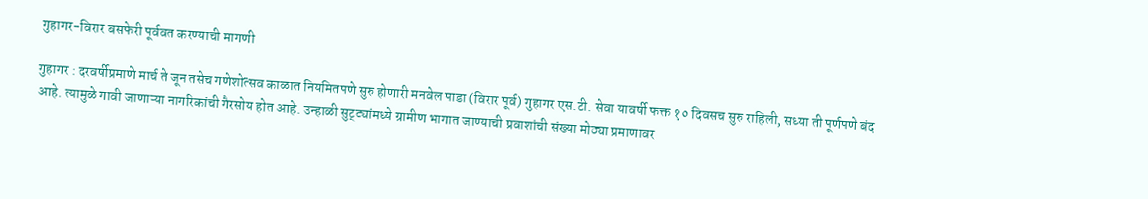गुहागर-विरार बसफेरी पूर्ववत करण्याची मागणी

गुहागर : दरवर्षीप्रमाणे मार्च ते जून तसेच गणेशोत्सव काळात नियमितपणे सुरु होणारी मनवेल पाडा (विरार पूर्व) गुहागर एस.टी. सेवा यावर्षी फक्त १० दिवसच सुरु राहिली, सध्या ती पूर्णपणे बंद आहे. त्यामुळे गावी जाणाऱ्या नागरिकांची गैरसोय होत आहे. उन्हाळी सुट्ट्यांमध्ये ग्रामीण भागात जाण्याची प्रवाशांची संख्या मोठ्या प्रमाणावर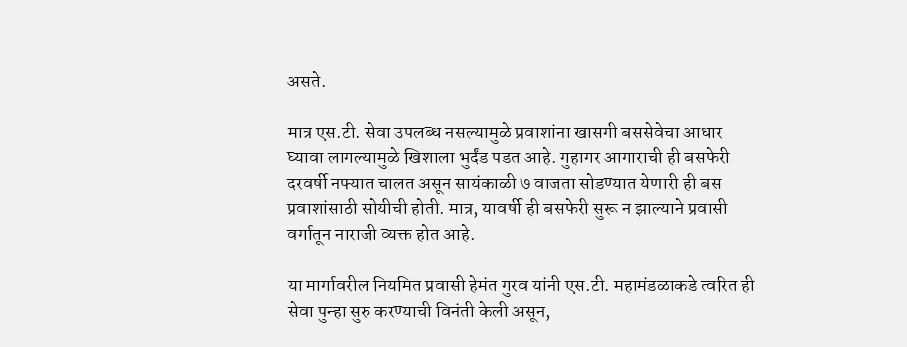असते.

मात्र एस.टी. सेवा उपलब्ध नसल्यामुळे प्रवाशांना खासगी बससेवेचा आधार घ्यावा लागल्यामुळे खिशाला भुर्दंड पडत आहे. गुहागर आगाराची ही बसफेरी दरवर्षी नफ्यात चालत असून सायंकाळी ७ वाजता सोडण्यात येणारी ही बस प्रवाशांसाठी सोयीची होती. मात्र, यावर्षी ही बसफेरी सुरू न झाल्याने प्रवासी वर्गातून नाराजी व्यक्त होत आहे.

या मार्गावरील नियमित प्रवासी हेमंत गुरव यांनी एस.टी. महामंडळाकडे त्वरित ही सेवा पुन्हा सुरु करण्याची विनंती केली असून,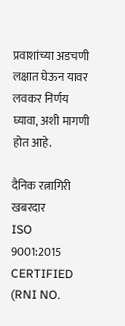प्रवाशांच्या अडचणी लक्षात घेऊन यावर लवकर निर्णय घ्यावा, अशी मागणी होत आहे.

दैनिक रत्नागिरी खबरदार
ISO 9001:2015 CERTIFIED
(RNI NO.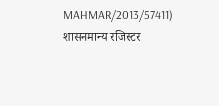MAHMAR/2013/57411)
शासनमान्य रजिस्टर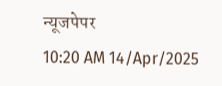न्यूजपेपर
10:20 AM 14/Apr/2025